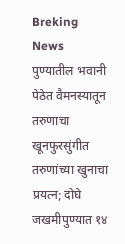Breking News
पुण्यातील भवानी पेठेत वैमनस्यातून तरुणाचा खूनफुरसुंगीत तरुणांच्या खुनाचा प्रयत्न; दोघे जखमीपुण्यात १४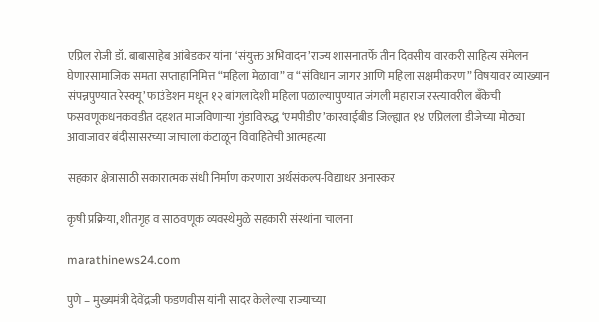एप्रिल रोजी डॉ. बाबासाहेब आंबेडकर यांना ‘संयुक्त अभिवादन’राज्य शासनातर्फे तीन दिवसीय वारकरी साहित्य संमेलन घेणारसामाजिक समता सप्ताहानिमित्त “महिला मेळावा” व “संविधान जागर आणि महिला सक्षमीकरण” विषयावर व्याख्यान संपन्नपुण्यात रेस्क्यू’ फाउंडेशन मधून १२ बांगलादेशी महिला पळाल्‍यापुण्यात जंगली महाराज रस्त्यावरील बँकेची फसवणूकधनकवडीत दहशत माजविणाऱ्या गुंडाविरुद्ध ‘एमपीडीए’कारवाईबीड जिल्ह्यात १४ एप्रिलला डीजेच्या मोठ्या आवाजावर बंदीसासरच्या जाचाला कंटाळून विवाहितेची आत्महत्या

सहकार क्षेत्रासाठी सकारात्मक संधी निर्माण करणारा अर्थसंकल्प-विद्याधर अनास्कर

कृषी प्रक्रिया, शीतगृह व साठवणूक व्यवस्थेमुळे सहकारी संस्थांना चालना

marathinews24.com

पुणे – मुख्यमंत्री देवेंद्रजी फडणवीस यांनी सादर केलेल्या राज्याच्या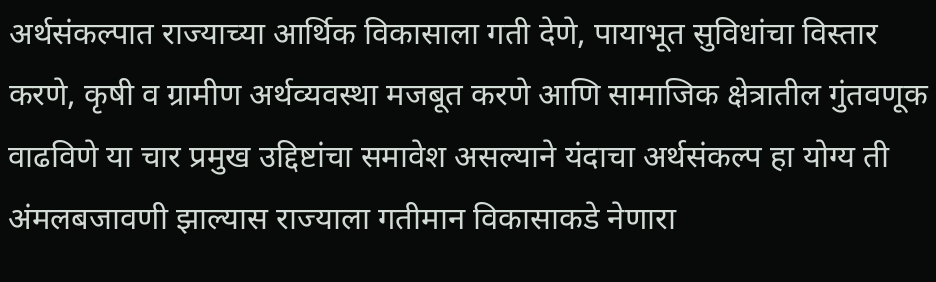अर्थसंकल्पात राज्याच्या आर्थिक विकासाला गती देणे, पायाभूत सुविधांचा विस्तार करणे, कृषी व ग्रामीण अर्थव्यवस्था मजबूत करणे आणि सामाजिक क्षेत्रातील गुंतवणूक वाढविणे या चार प्रमुख उद्दिष्टांचा समावेश असल्याने यंदाचा अर्थसंकल्प हा योग्य ती अंमलबजावणी झाल्यास राज्याला गतीमान विकासाकडे नेणारा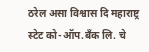ठरेल असा विश्वास दि महाराष्ट्र स्टेट को-ऑप.बँक लि. चे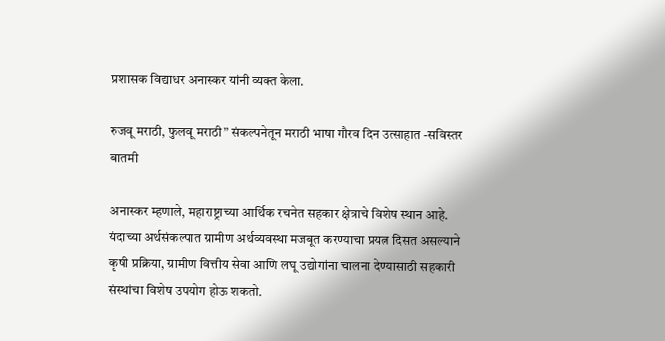प्रशासक विद्याधर अनास्कर यांनी व्यक्त केला.

रुजवू मराठी, फुलवू मराठी” संकल्पनेतून मराठी भाषा गौरव दिन उत्साहात -सविस्तर बातमी

अनास्कर म्हणाले, महाराष्ट्राच्या आर्थिक रचनेत सहकार क्षेत्राचे विशेष स्थान आहे. यंदाच्या अर्थसंकल्पात ग्रामीण अर्थव्यवस्था मजबूत करण्याचा प्रयत्न दिसत असल्याने कृषी प्रक्रिया, ग्रामीण वित्तीय सेवा आणि लघू उद्योगांना चालना देण्यासाठी सहकारी संस्थांचा विशेष उपयोग होऊ शकतो.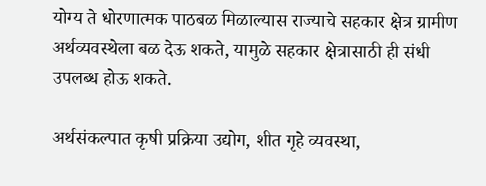योग्य ते धोरणात्मक पाठबळ मिळाल्यास राज्याचे सहकार क्षेत्र ग्रामीण अर्थव्यवस्थेला बळ देऊ शकते, यामुळे सहकार क्षेत्रासाठी ही संधी उपलब्ध होऊ शकते.

अर्थसंकल्पात कृषी प्रक्रिया उद्योग, शीत गृहे व्यवस्था,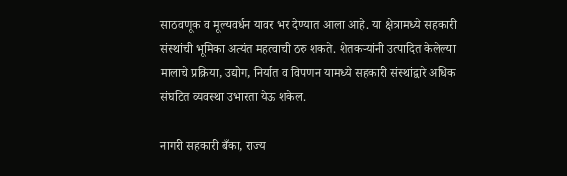साठवणूक व मूल्यवर्धन यावर भर देण्यात आला आहे. या क्षेत्रामध्ये सहकारी संस्थांची भूमिका अत्यंत महत्वाची ठरु शकते. शेतकऱ्यांनी उत्पादित केलेल्या मालाचे प्रक्रिया, उद्योग, निर्यात व विपणन यामध्ये सहकारी संस्थांद्वारे अधिक संघटित व्यवस्था उभारता येऊ शकेल.

नागरी सहकारी बँका, राज्य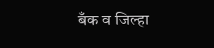बँक व जिल्हा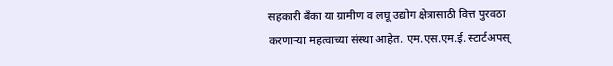सहकारी बँका या ग्रामीण व लघू उद्योग क्षेत्रासाठी वित्त पुरवठा करणाऱ्या महत्वाच्या संस्था आहेत. एम.एस.एम.ई. स्टार्टअपस्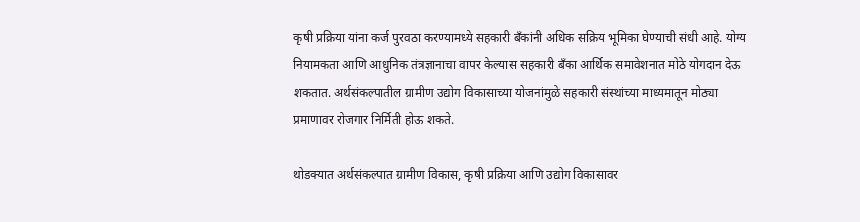कृषी प्रक्रिया यांना कर्ज पुरवठा करण्यामध्ये सहकारी बँकांनी अधिक सक्रिय भूमिका घेण्याची संधी आहे. योग्य नियामकता आणि आधुनिक तंत्रज्ञानाचा वापर केल्यास सहकारी बँका आर्थिक समावेशनात मोठे योगदान देऊ शकतात. अर्थसंकल्पातील ग्रामीण उद्योग विकासाच्या योजनांमुळे सहकारी संस्थांच्या माध्यमातून मोठ्या प्रमाणावर रोजगार निर्मिती होऊ शकते.

थोडक्यात अर्थसंकल्पात ग्रामीण विकास, कृषी प्रक्रिया आणि उद्योग विकासावर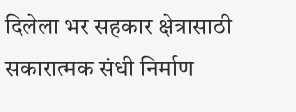दिलेला भर सहकार क्षेत्रासाठी सकारात्मक संधी निर्माण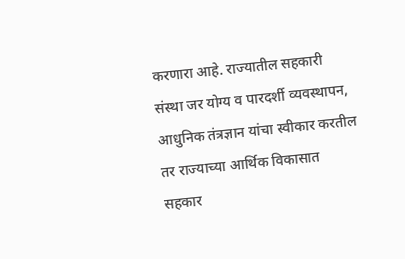करणारा आहे. राज्यातील सहकारी संस्था जर योग्य व पारदर्शी व्यवस्थापन, आधुनिक तंत्रज्ञान यांचा स्वीकार करतील तर राज्याच्या आर्थिक विकासात सहकार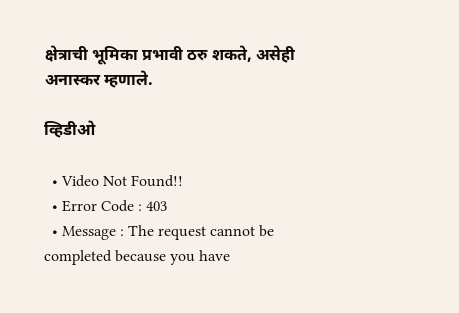क्षेत्राची भूमिका प्रभावी ठरु शकते, असेही अनास्कर म्हणाले.

व्हिडीओ

  • Video Not Found!!
  • Error Code : 403
  • Message : The request cannot be completed because you have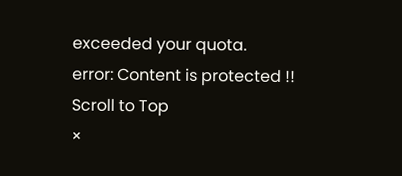exceeded your quota.
error: Content is protected !!
Scroll to Top
×